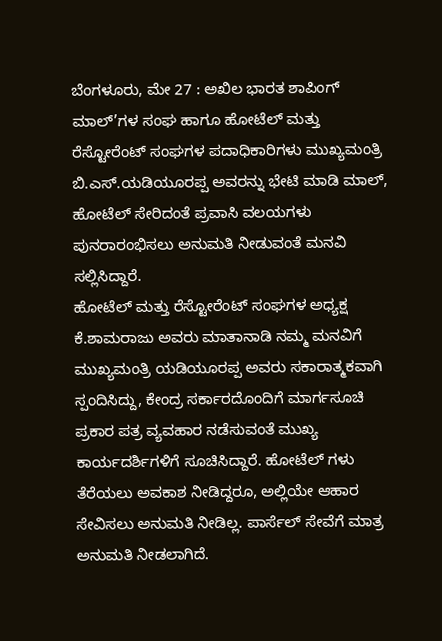ಬೆಂಗಳೂರು, ಮೇ 27 : ಅಖಿಲ ಭಾರತ ಶಾಪಿಂಗ್ ಮಾಲ್’ಗಳ ಸಂಘ ಹಾಗೂ ಹೋಟೆಲ್ ಮತ್ತು ರೆಸ್ಟೋರೆಂಟ್ ಸಂಘಗಳ ಪದಾಧಿಕಾರಿಗಳು ಮುಖ್ಯಮಂತ್ರಿ ಬಿ.ಎಸ್.ಯಡಿಯೂರಪ್ಪ ಅವರನ್ನು ಭೇಟಿ ಮಾಡಿ ಮಾಲ್, ಹೋಟೆಲ್ ಸೇರಿದಂತೆ ಪ್ರವಾಸಿ ವಲಯಗಳು ಪುನರಾರಂಭಿಸಲು ಅನುಮತಿ ನೀಡುವಂತೆ ಮನವಿ ಸಲ್ಲಿಸಿದ್ದಾರೆ.
ಹೋಟೆಲ್ ಮತ್ತು ರೆಸ್ಟೋರೆಂಟ್ ಸಂಘಗಳ ಅಧ್ಯಕ್ಷ ಕೆ.ಶಾಮರಾಜು ಅವರು ಮಾತಾನಾಡಿ ನಮ್ಮ ಮನವಿಗೆ ಮುಖ್ಯಮಂತ್ರಿ ಯಡಿಯೂರಪ್ಪ ಅವರು ಸಕಾರಾತ್ಮಕವಾಗಿ ಸ್ಪಂದಿಸಿದ್ದು, ಕೇಂದ್ರ ಸರ್ಕಾರದೊಂದಿಗೆ ಮಾರ್ಗಸೂಚಿ ಪ್ರಕಾರ ಪತ್ರ ವ್ಯವಹಾರ ನಡೆಸುವಂತೆ ಮುಖ್ಯ ಕಾರ್ಯದರ್ಶಿಗಳಿಗೆ ಸೂಚಿಸಿದ್ದಾರೆ. ಹೋಟೆಲ್ ಗಳು ತೆರೆಯಲು ಅವಕಾಶ ನೀಡಿದ್ದರೂ, ಅಲ್ಲಿಯೇ ಆಹಾರ ಸೇವಿಸಲು ಅನುಮತಿ ನೀಡಿಲ್ಲ. ಪಾರ್ಸೆಲ್ ಸೇವೆಗೆ ಮಾತ್ರ ಅನುಮತಿ ನೀಡಲಾಗಿದೆ.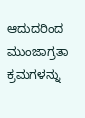ಆದುದರಿಂದ ಮುಂಜಾಗ್ರತಾ ಕ್ರಮಗಳನ್ನು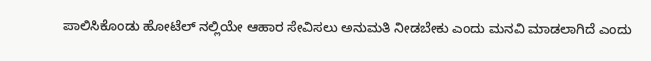ಪಾಲಿಸಿಕೊಂಡು ಹೋಟೆಲ್ ನಲ್ಲಿಯೇ ಆಹಾರ ಸೇವಿಸಲು ಅನುಮತಿ ನೀಡಬೇಕು ಎಂದು ಮನವಿ ಮಾಡಲಾಗಿದೆ ಎಂದು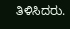ತಿಳಿಸಿದರು.